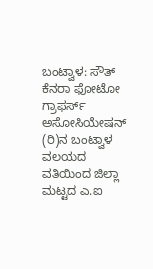ಬಂಟ್ವಾಳ: ಸೌತ್ ಕೆನರಾ ಫೋಟೋ ಗ್ರಾಫರ್ಸ್ ಅಸೋಸಿಯೇಷನ್ (ರಿ)ನ ಬಂಟ್ವಾಳ ವಲಯದ ವತಿಯಿಂದ ಜಿಲ್ಲಾ ಮಟ್ಟದ ಎ.ಐ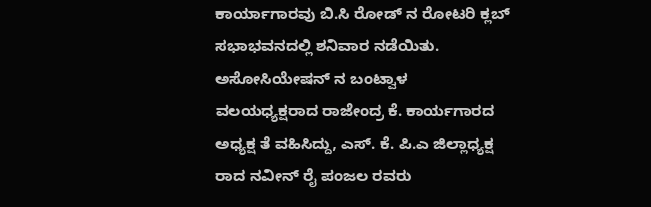ಕಾರ್ಯಾಗಾರವು ಬಿ.ಸಿ ರೋಡ್ ನ ರೋಟರಿ ಕ್ಲಬ್ ಸಭಾಭವನದಲ್ಲಿ ಶನಿವಾರ ನಡೆಯಿತು.
ಅಸೋಸಿಯೇಷನ್ ನ ಬಂಟ್ವಾಳ ವಲಯಧ್ಯಕ್ಷರಾದ ರಾಜೇಂದ್ರ ಕೆ. ಕಾರ್ಯಗಾರದ ಅಧ್ಯಕ್ಷ ತೆ ವಹಿಸಿದ್ದು, ಎಸ್. ಕೆ. ಪಿ.ಎ ಜಿಲ್ಲಾಧ್ಯಕ್ಷ ರಾದ ನವೀನ್ ರೈ ಪಂಜಲ ರವರು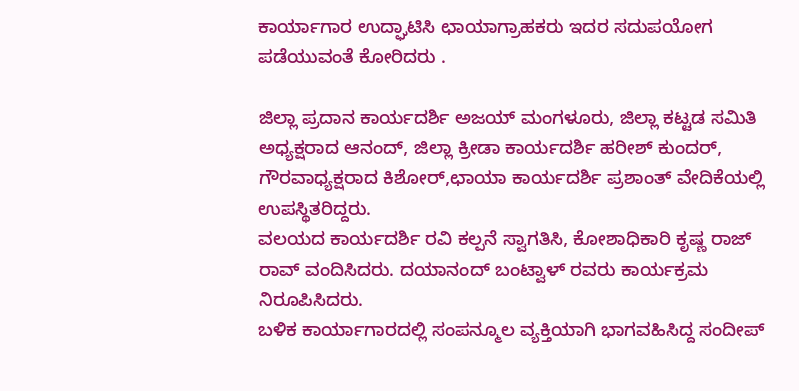ಕಾರ್ಯಾಗಾರ ಉದ್ಘಾಟಿಸಿ ಛಾಯಾಗ್ರಾಹಕರು ಇದರ ಸದುಪಯೋಗ ಪಡೆಯುವಂತೆ ಕೋರಿದರು .

ಜಿಲ್ಲಾ ಪ್ರದಾನ ಕಾರ್ಯದರ್ಶಿ ಅಜಯ್ ಮಂಗಳೂರು, ಜಿಲ್ಲಾ ಕಟ್ಟಡ ಸಮಿತಿ ಅಧ್ಯಕ್ಷರಾದ ಆನಂದ್, ಜಿಲ್ಲಾ ಕ್ರೀಡಾ ಕಾರ್ಯದರ್ಶಿ ಹರೀಶ್ ಕುಂದರ್, ಗೌರವಾಧ್ಯಕ್ಷರಾದ ಕಿಶೋರ್,ಛಾಯಾ ಕಾರ್ಯದರ್ಶಿ ಪ್ರಶಾಂತ್ ವೇದಿಕೆಯಲ್ಲಿ ಉಪಸ್ಥಿತರಿದ್ದರು.
ವಲಯದ ಕಾರ್ಯದರ್ಶಿ ರವಿ ಕಲ್ಪನೆ ಸ್ವಾಗತಿಸಿ, ಕೋಶಾಧಿಕಾರಿ ಕೃಷ್ಣ ರಾಜ್ ರಾವ್ ವಂದಿಸಿದರು. ದಯಾನಂದ್ ಬಂಟ್ವಾಳ್ ರವರು ಕಾರ್ಯಕ್ರಮ ನಿರೂಪಿಸಿದರು.
ಬಳಿಕ ಕಾರ್ಯಾಗಾರದಲ್ಲಿ ಸಂಪನ್ಮೂಲ ವ್ಯಕ್ತಿಯಾಗಿ ಭಾಗವಹಿಸಿದ್ದ ಸಂದೀಪ್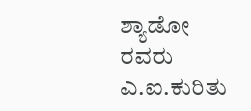ಶ್ಯಾಡೋ ರವರು ಎ.ಐ.ಕುರಿತು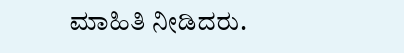ಮಾಹಿತಿ ನೀಡಿದರು.